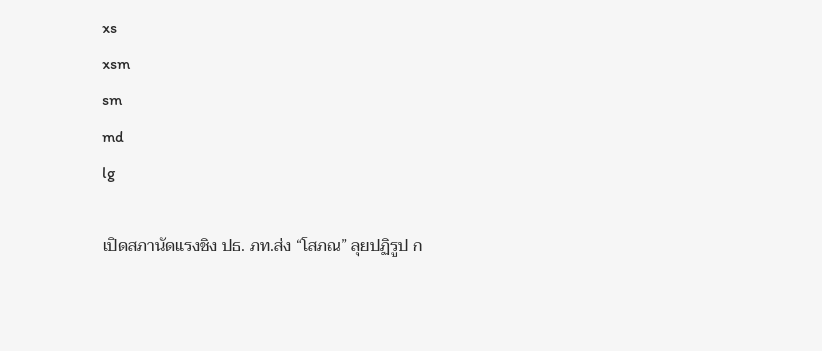xs
xsm
sm
md
lg

เปิดสภานัดแรงชิง ปธ. ภท.ส่ง “โสภณ” ลุยปฏิรูป ก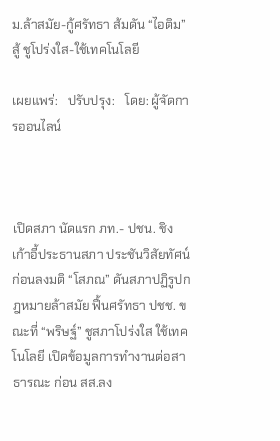ม.ล้าสมัย-กู้ศรัทธา ส้มดัน “ไอติม” สู้ ชูโปร่งใส-ใช้เทคโนโลยี

เผยแพร่:   ปรับปรุง:   โดย: ผู้จัดการออนไลน์



เปิดสภา นัดแรก ภท.- ปชน. ชิงเก้าอี้ประธานสภา ประชันวิสัยทัศน์ ก่อนลงมติ “โสภณ” ดันสภาปฏิรูปกฎหมายล้าสมัย ฟื้นศรัทธา ปชช. ขณะที่ “พริษฐ์” ชูสภาโปร่งใส ใช้เทคโนโลยี เปิดข้อมูลการทำงานต่อสาธารณะ ก่อน สส.ลง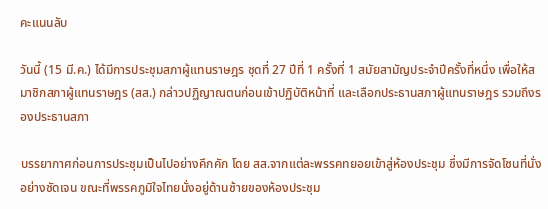คะแนนลับ

วันนี้ (15 มี.ค.) ได้มีการประชุมสภาผู้แทนราษฎร ชุดที่ 27 ปีที่ 1 ครั้งที่ 1 สมัยสามัญประจำปีครั้งที่หนึ่ง เพื่อให้สมาชิกสภาผู้แทนราษฎร (สส.) กล่าวปฏิญาณตนก่อนเข้าปฏิบัติหน้าที่ และเลือกประธานสภาผู้แทนราษฎร รวมถึงรองประธานสภา

บรรยากาศก่อนการประชุมเป็นไปอย่างคึกคัก โดย สส.จากแต่ละพรรคทยอยเข้าสู่ห้องประชุม ซึ่งมีการจัดโซนที่นั่งอย่างชัดเจน ขณะที่พรรคภูมิใจไทยนั่งอยู่ด้านซ้ายของห้องประชุม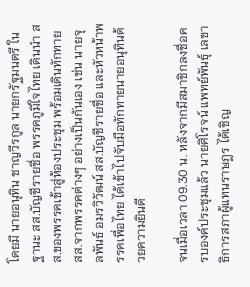โดยมี นายอนุทิน ชาญวีรกูล นายกรัฐมนตรี ในฐานะ สส.บัญชีรายชื่อ พรรคภูมิใจไทย เดินนำ สส.ของพรรคเข้าสู่ห้องประชุม พร้อมเดินทักทาย สส.จากพรรคต่างๆ อย่างเป็นกันเอง เช่น นายจุลพันธ์ อมรวิวัฒน์ สส.บัญชีรายชื่อ และหัวหน้าพรรคเพื่อไทย ได้เข้าไปจับมือทักทายนายอนุทินด้วยความยินดี

จนเมื่อเวลา 09.30 น. หลังจากมีสมาชิกลงชื่อครบองค์ประชุมแล้ว นายศิโรจน์ แพทย์พันธุ์ เลขาธิการสภาผู้แทนราษฎร ได้เชิญ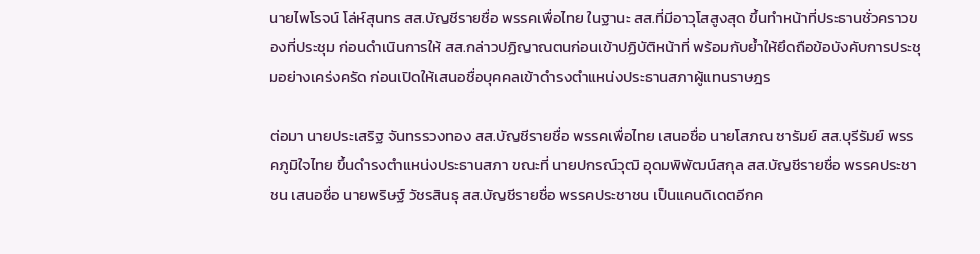นายไพโรจน์ โล่ห์สุนทร สส.บัญชีรายชื่อ พรรคเพื่อไทย ในฐานะ สส.ที่มีอาวุโสสูงสุด ขึ้นทำหน้าที่ประธานชั่วคราวของที่ประชุม ก่อนดำเนินการให้ สส.กล่าวปฏิญาณตนก่อนเข้าปฏิบัติหน้าที่ พร้อมกับย้ำให้ยึดถือข้อบังคับการประชุมอย่างเคร่งครัด ก่อนเปิดให้เสนอชื่อบุคคลเข้าดำรงตำแหน่งประธานสภาผู้แทนราษฎร

ต่อมา นายประเสริฐ จันทรรวงทอง สส.บัญชีรายชื่อ พรรคเพื่อไทย เสนอชื่อ นายโสภณ ซารัมย์ สส.บุรีรัมย์ พรรคภูมิใจไทย ขึ้นดำรงตำแหน่งประธานสภา ขณะที่ นายปกรณ์วุฒิ อุดมพิพัฒน์สกุล สส.บัญชีรายชื่อ พรรคประชาชน เสนอชื่อ นายพริษฐ์ วัชรสินธุ สส.บัญชีรายชื่อ พรรคประชาชน เป็นแคนดิเดตอีกค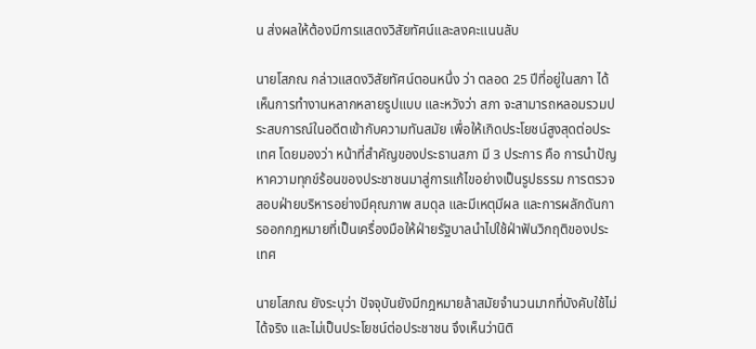น ส่งผลให้ต้องมีการแสดงวิสัยทัศน์และลงคะแนนลับ

นายโสภณ กล่าวแสดงวิสัยทัศน์ตอนหนึ่ง ว่า ตลอด 25 ปีที่อยู่ในสภา ได้เห็นการทำงานหลากหลายรูปแบบ และหวังว่า สภา จะสามารถหลอมรวมประสบการณ์ในอดีตเข้ากับความทันสมัย เพื่อให้เกิดประโยชน์สูงสุดต่อประเทศ โดยมองว่า หน้าที่สำคัญของประธานสภา มี 3 ประการ คือ การนำปัญหาความทุกข์ร้อนของประชาชนมาสู่การแก้ไขอย่างเป็นรูปธรรม การตรวจสอบฝ่ายบริหารอย่างมีคุณภาพ สมดุล และมีเหตุมีผล และการผลักดันการออกกฎหมายที่เป็นเครื่องมือให้ฝ่ายรัฐบาลนำไปใช้ฝ่าฟันวิกฤติของประเทศ

นายโสภณ ยังระบุว่า ปัจจุบันยังมีกฎหมายล้าสมัยจำนวนมากที่บังคับใช้ไม่ได้จริง และไม่เป็นประโยชน์ต่อประชาชน จึงเห็นว่านิติ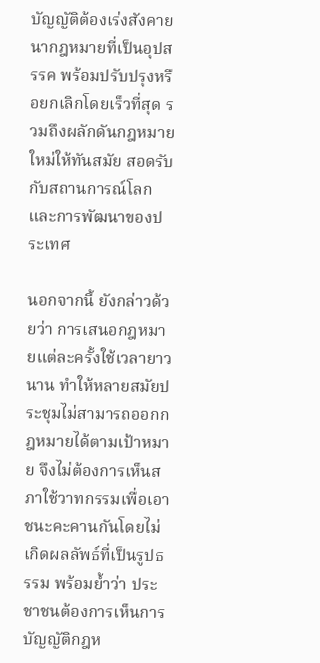บัญญัติต้องเร่งสังคายนากฎหมายที่เป็นอุปสรรค พร้อมปรับปรุงหรือยกเลิกโดยเร็วที่สุด รวมถึงผลักดันกฎหมายใหม่ให้ทันสมัย สอดรับกับสถานการณ์โลกและการพัฒนาของประเทศ

นอกจากนี้ ยังกล่าวด้วยว่า การเสนอกฎหมายแต่ละครั้งใช้เวลายาวนาน ทำให้หลายสมัยประชุมไม่สามารถออกกฎหมายได้ตามเป้าหมาย จึงไม่ต้องการเห็นสภาใช้วาทกรรมเพื่อเอาชนะคะคานกันโดยไม่เกิดผลลัพธ์ที่เป็นรูปธรรม พร้อมย้ำว่า ประชาชนต้องการเห็นการบัญญัติกฎห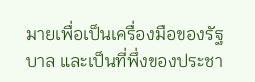มายเพื่อเป็นเครื่องมือของรัฐบาล และเป็นที่พึ่งของประชา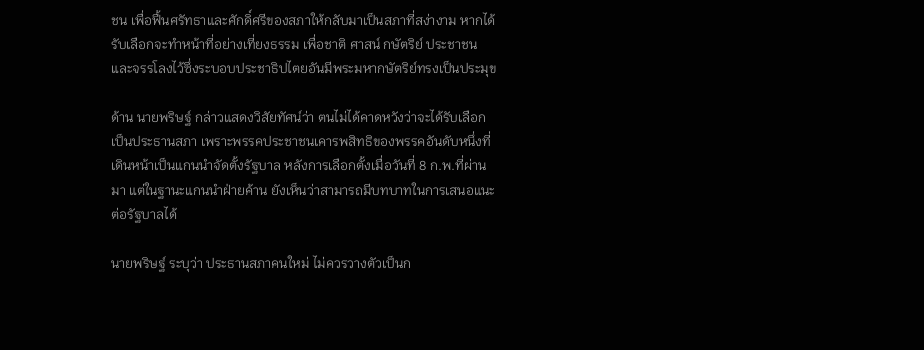ชน เพื่อฟื้นศรัทธาและศักดิ์ศรีของสภาให้กลับมาเป็นสภาที่สง่างาม หากได้รับเลือกจะทำหน้าที่อย่างเที่ยงธรรม เพื่อชาติ ศาสน์ กษัตริย์ ประชาชน และจรรโลงไว้ซึ่งระบอบประชาธิปไตยอันมีพระมหากษัตริย์ทรงเป็นประมุข

ด้าน นายพริษฐ์ กล่าวแสดงวิสัยทัศน์ว่า ตนไม่ได้คาดหวังว่าจะได้รับเลือกเป็นประธานสภา เพราะพรรคประชาชนเคารพสิทธิของพรรคอันดับหนึ่งที่เดินหน้าเป็นแกนนำจัดตั้งรัฐบาล หลังการเลือกตั้งเมื่อวันที่ 8 ก.พ.ที่ผ่านมา แต่ในฐานะแกนนำฝ่ายค้าน ยังเห็นว่าสามารถมีบทบาทในการเสนอแนะต่อรัฐบาลได้

นายพริษฐ์ ระบุว่า ประธานสภาคนใหม่ ไม่ควรวางตัวเป็นก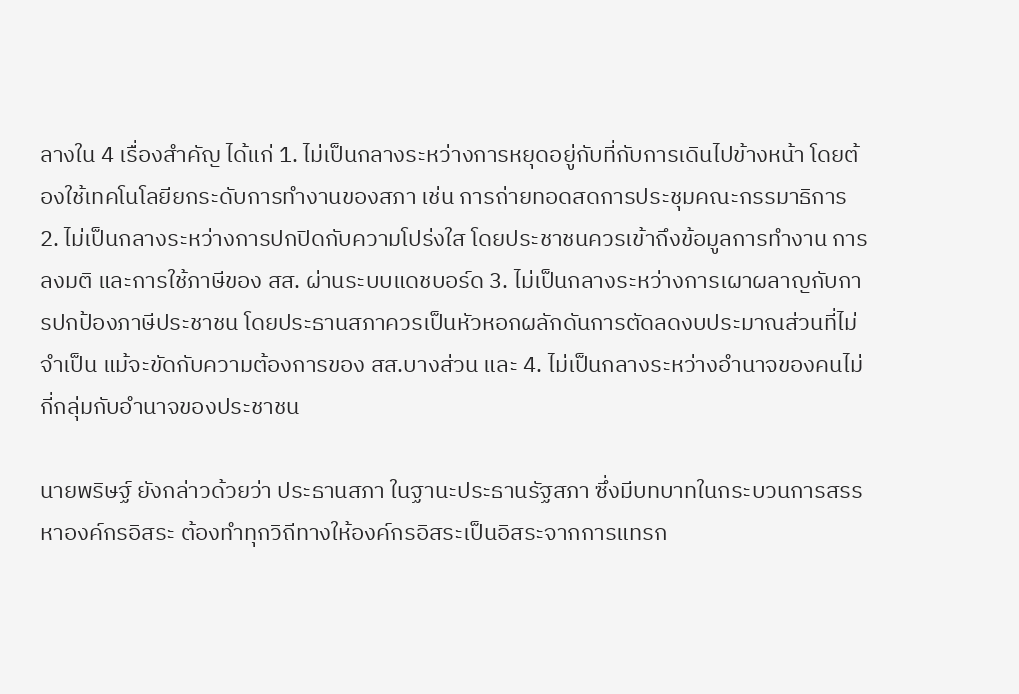ลางใน 4 เรื่องสำคัญ ได้แก่ 1. ไม่เป็นกลางระหว่างการหยุดอยู่กับที่กับการเดินไปข้างหน้า โดยต้องใช้เทคโนโลยียกระดับการทำงานของสภา เช่น การถ่ายทอดสดการประชุมคณะกรรมาธิการ 2. ไม่เป็นกลางระหว่างการปกปิดกับความโปร่งใส โดยประชาชนควรเข้าถึงข้อมูลการทำงาน การลงมติ และการใช้ภาษีของ สส. ผ่านระบบแดชบอร์ด 3. ไม่เป็นกลางระหว่างการเผาผลาญกับการปกป้องภาษีประชาชน โดยประธานสภาควรเป็นหัวหอกผลักดันการตัดลดงบประมาณส่วนที่ไม่จำเป็น แม้จะขัดกับความต้องการของ สส.บางส่วน และ 4. ไม่เป็นกลางระหว่างอำนาจของคนไม่กี่กลุ่มกับอำนาจของประชาชน

นายพริษฐ์ ยังกล่าวด้วยว่า ประธานสภา ในฐานะประธานรัฐสภา ซึ่งมีบทบาทในกระบวนการสรรหาองค์กรอิสระ ต้องทำทุกวิถีทางให้องค์กรอิสระเป็นอิสระจากการแทรก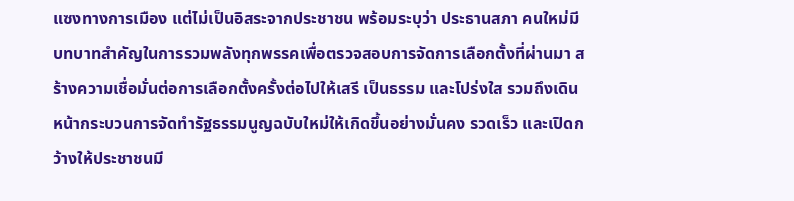แซงทางการเมือง แต่ไม่เป็นอิสระจากประชาชน พร้อมระบุว่า ประธานสภา คนใหม่มีบทบาทสำคัญในการรวมพลังทุกพรรคเพื่อตรวจสอบการจัดการเลือกตั้งที่ผ่านมา สร้างความเชื่อมั่นต่อการเลือกตั้งครั้งต่อไปให้เสรี เป็นธรรม และโปร่งใส รวมถึงเดินหน้ากระบวนการจัดทำรัฐธรรมนูญฉบับใหม่ให้เกิดขึ้นอย่างมั่นคง รวดเร็ว และเปิดกว้างให้ประชาชนมี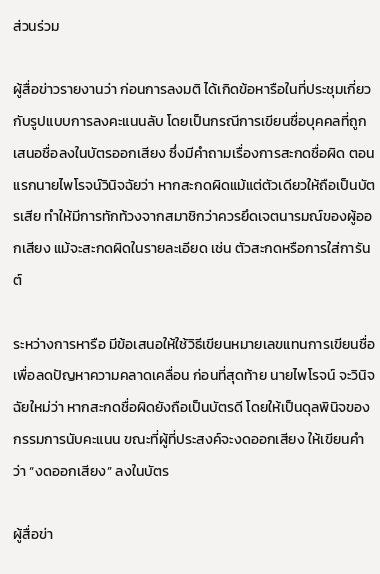ส่วนร่วม

ผู้สื่อข่าวรายงานว่า ก่อนการลงมติ ได้เกิดข้อหารือในที่ประชุมเกี่ยวกับรูปแบบการลงคะแนนลับ โดยเป็นกรณีการเขียนชื่อบุคคลที่ถูกเสนอชื่อลงในบัตรออกเสียง ซึ่งมีคำถามเรื่องการสะกดชื่อผิด ตอนแรกนายไพโรจน์วินิจฉัยว่า หากสะกดผิดแม้แต่ตัวเดียวให้ถือเป็นบัตรเสีย ทำให้มีการทักท้วงจากสมาชิกว่าควรยึดเจตนารมณ์ของผู้ออกเสียง แม้จะสะกดผิดในรายละเอียด เช่น ตัวสะกดหรือการใส่การันต์

ระหว่างการหารือ มีข้อเสนอให้ใช้วิธีเขียนหมายเลขแทนการเขียนชื่อเพื่อลดปัญหาความคลาดเคลื่อน ก่อนที่สุดท้าย นายไพโรจน์ จะวินิจฉัยใหม่ว่า หากสะกดชื่อผิดยังถือเป็นบัตรดี โดยให้เป็นดุลพินิจของกรรมการนับคะแนน ขณะที่ผู้ที่ประสงค์จะงดออกเสียง ให้เขียนคำว่า “งดออกเสียง” ลงในบัตร

ผู้สื่อข่า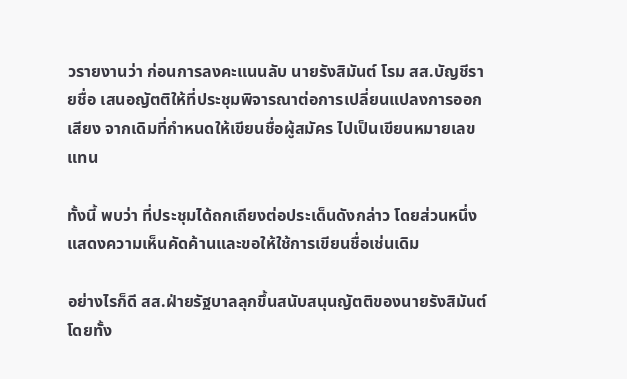วรายงานว่า ก่อนการลงคะแนนลับ นายรังสิมันต์ โรม สส.บัญชีรายชื่อ เสนอญัตติให้ที่ประชุมพิจารณาต่อการเปลี่ยนแปลงการออกเสียง จากเดิมที่กำหนดให้เขียนชื่อผู้สมัคร ไปเป็นเขียนหมายเลขแทน

ทั้งนี้ พบว่า ที่ประชุมได้ถกเถียงต่อประเด็นดังกล่าว โดยส่วนหนึ่งแสดงความเห็นคัดค้านและขอให้ใช้การเขียนชื่อเช่นเดิม

อย่างไรก็ดี สส.ฝ่ายรัฐบาลลุกขึ้นสนับสนุนญัตติของนายรังสิมันต์ โดยทั้ง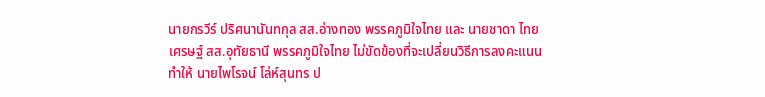นายกรวีร์ ปริศนานันทกุล สส.อ่างทอง พรรคภูมิใจไทย และ นายชาดา ไทยเศรษฐ์ สส.อุทัยธานี พรรคภูมิใจไทย ไม่ขัดข้องที่จะเปลี่ยนวิธีการลงคะแนน ทำให้ นายไพโรจน์ โล่ห์สุนทร ป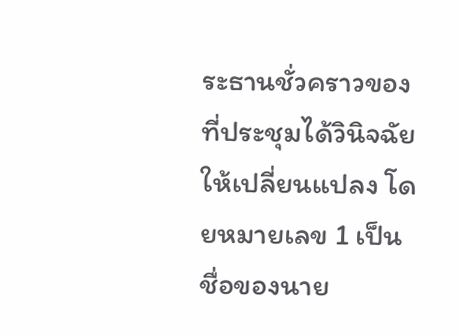ระธานชั่วคราวของที่ประชุมได้วินิจฉัยให้เปลี่ยนแปลง โดยหมายเลข 1 เป็นชื่อของนาย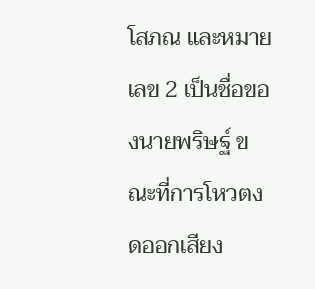โสภณ และหมายเลข 2 เป็นชื่อของนายพริษฐ์ ขณะที่การโหวตงดออกเสียง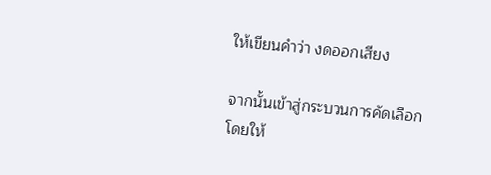ให้เขียนคำว่า งดออกเสียง

จากนั้นเข้าสู่กระบวนการคัดเลือก โดยให้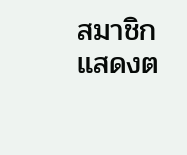สมาชิกแสดงต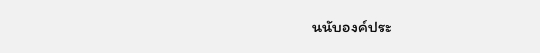นนับองค์ประ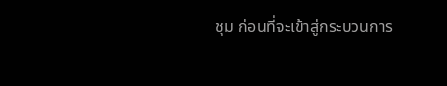ชุม ก่อนที่จะเข้าสู่กระบวนการ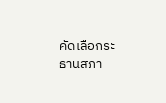คัดเลือกระธานสภา